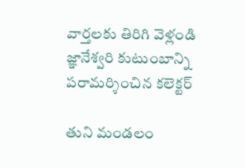వార్తలకు తిరిగి వెళ్లండి
జ్ఞానేశ్వరి కుటుంబాన్ని పరామర్శించిన కలెక్టర్

తుని మండలం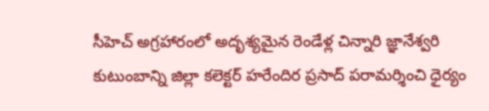సీహెచ్ అగ్రహారంలో అదృశ్యమైన రెండేళ్ల చిన్నారి జ్ఞానేశ్వరి కుటుంబాన్ని జిల్లా కలెక్టర్ హరేందిర ప్రసాద్ పరామర్శించి ధైర్యం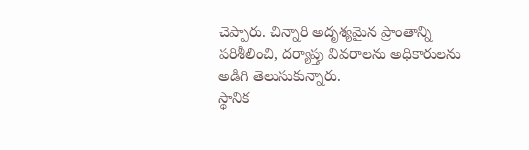చెప్పారు. చిన్నారి అదృశ్యమైన ప్రాంతాన్ని పరిశీలించి, దర్యాప్తు వివరాలను అధికారులను అడిగి తెలుసుకున్నారు.
స్థానిక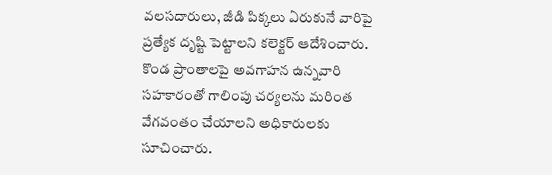వలసదారులు, జీడి పిక్కలు ఏరుకునే వారిపై ప్రత్యేక దృష్టి పెట్టాలని కలెక్టర్ ఆదేశించారు. కొండ ప్రాంతాలపై అవగాహన ఉన్నవారి సహకారంతో గాలింపు చర్యలను మరింత వేగవంతం చేయాలని అధికారులకు సూచించారు.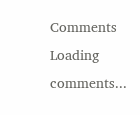Comments
Loading comments...